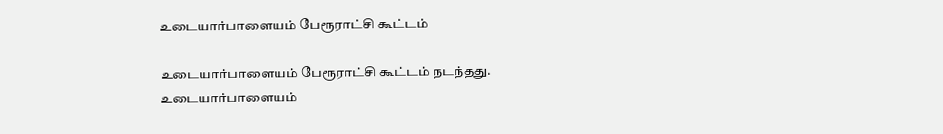உடையார்பாளையம் பேரூராட்சி கூட்டம்

உடையார்பாளையம் பேரூராட்சி கூட்டம் நடந்தது.
உடையார்பாளையம்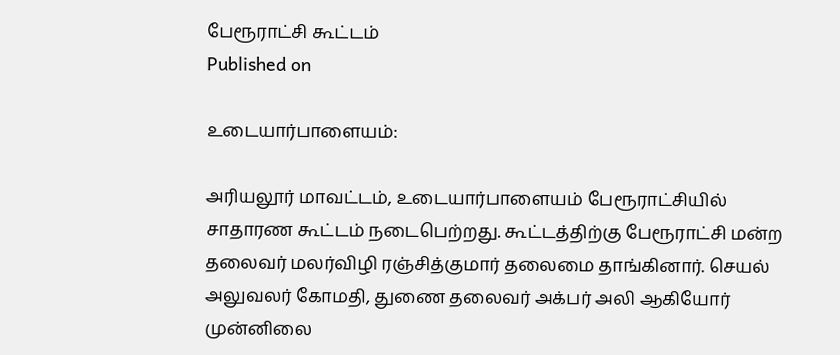பேரூராட்சி கூட்டம்
Published on

உடையார்பாளையம்:

அரியலூர் மாவட்டம், உடையார்பாளையம் பேரூராட்சியில் சாதாரண கூட்டம் நடைபெற்றது. கூட்டத்திற்கு பேரூராட்சி மன்ற தலைவர் மலர்விழி ரஞ்சித்குமார் தலைமை தாங்கினார். செயல் அலுவலர் கோமதி, துணை தலைவர் அக்பர் அலி ஆகியோர் முன்னிலை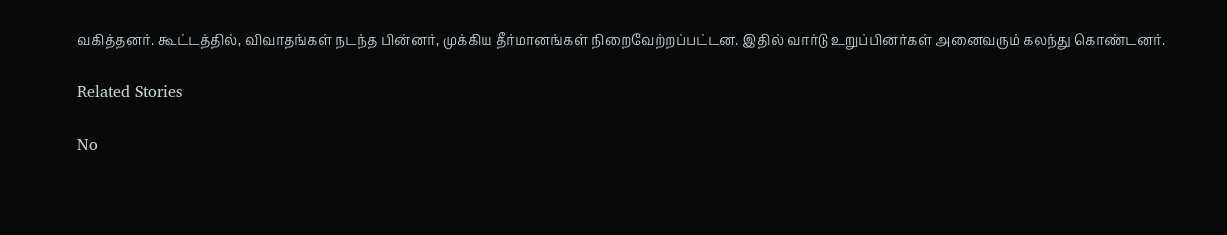வகித்தனர். கூட்டத்தில், விவாதங்கள் நடந்த பின்னர், முக்கிய தீர்மானங்கள் நிறைவேற்றப்பட்டன. இதில் வார்டு உறுப்பினர்கள் அனைவரும் கலந்து கொண்டனர்.

Related Stories

No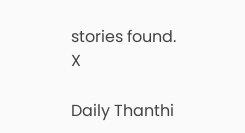stories found.
X

Daily Thanthi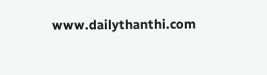www.dailythanthi.com